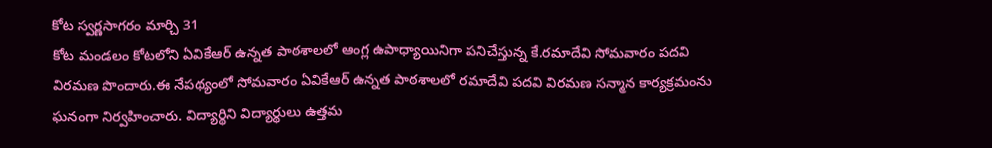కోట స్వర్ణసాగరం మార్చి 31
కోట మండలం కోటలోని ఏవికేఆర్ ఉన్నత పాఠశాలలో ఆంగ్ల ఉపాధ్యాయినిగా పనిచేస్తున్న కే.రమాదేవి సోమవారం పదవి విరమణ పొందారు.ఈ నేపథ్యంలో సోమవారం ఏవికేఆర్ ఉన్నత పాఠశాలలో రమాదేవి పదవి విరమణ సన్మాన కార్యక్రమంను ఘనంగా నిర్వహించారు. విద్యార్థిని విద్యార్థులు ఉత్తమ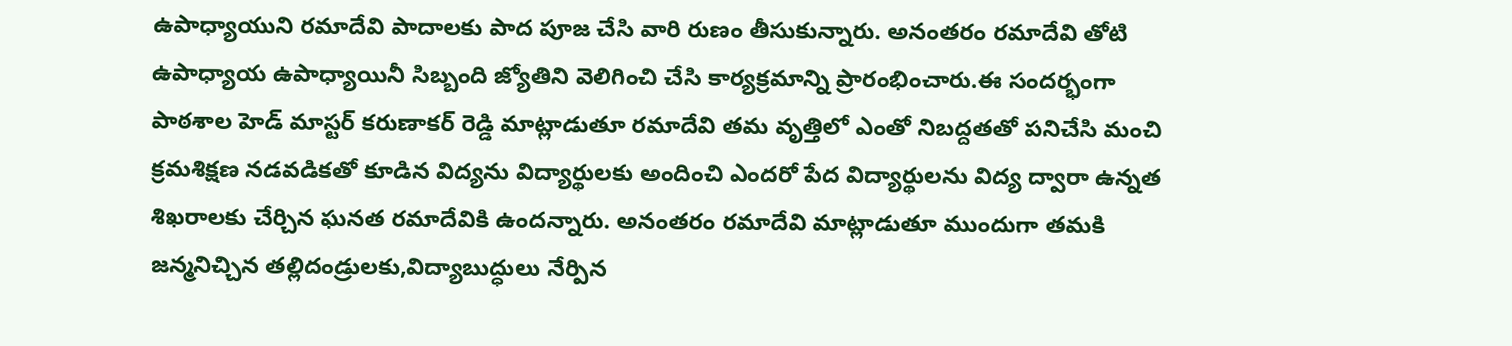ఉపాధ్యాయుని రమాదేవి పాదాలకు పాద పూజ చేసి వారి రుణం తీసుకున్నారు. అనంతరం రమాదేవి తోటి ఉపాధ్యాయ ఉపాధ్యాయినీ సిబ్బంది జ్యోతిని వెలిగించి చేసి కార్యక్రమాన్ని ప్రారంభించారు.ఈ సందర్భంగా పాఠశాల హెడ్ మాస్టర్ కరుణాకర్ రెడ్డి మాట్లాడుతూ రమాదేవి తమ వృత్తిలో ఎంతో నిబద్దతతో పనిచేసి మంచి క్రమశిక్షణ నడవడికతో కూడిన విద్యను విద్యార్థులకు అందించి ఎందరో పేద విద్యార్థులను విద్య ద్వారా ఉన్నత శిఖరాలకు చేర్చిన ఘనత రమాదేవికి ఉందన్నారు. అనంతరం రమాదేవి మాట్లాడుతూ ముందుగా తమకి జన్మనిచ్చిన తల్లిదండ్రులకు,విద్యాబుద్ధులు నేర్పిన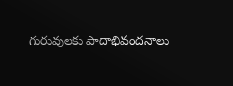గురువులకు పాదాభివందనాలు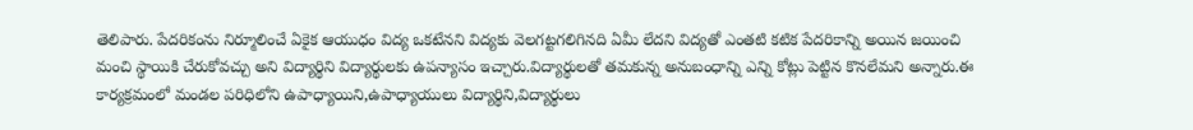తెలిపారు. పేదరికంను నిర్మూలించే ఏకైక ఆయుధం విద్య ఒకటేనని విద్యకు వెలగట్టగలిగినది ఏమీ లేదని విద్యతో ఎంతటి కటిక పేదరికాన్ని అయిన జయించి మంచి స్థాయికి చేరుకోవచ్చు అని విద్యార్థిని విద్యార్థులకు ఉపన్యాసం ఇచ్చారు.విద్యార్థులతో తమకున్న అనుబంధాన్ని ఎన్ని కోట్లు పెట్టిన కొనలేమని అన్నారు.ఈ కార్యక్రమంలో మండల పరిధిలోని ఉపాధ్యాయిని,ఉపాధ్యాయులు విద్యార్థిని,విద్యార్థులు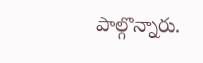పాల్గొన్నారు.